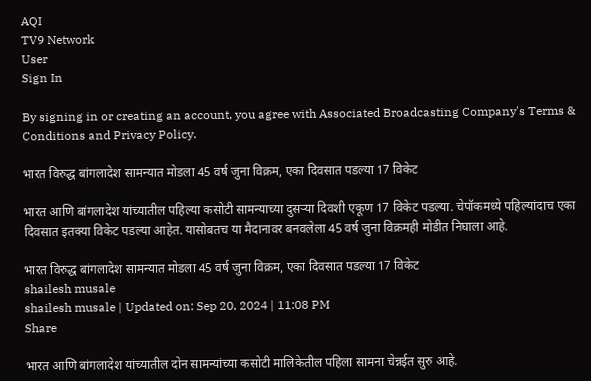AQI
TV9 Network
User
Sign In

By signing in or creating an account, you agree with Associated Broadcasting Company's Terms & Conditions and Privacy Policy.

भारत विरुद्ध बांगलादेश सामन्यात मोडला 45 वर्ष जुना विक्रम, एका दिवसात पडल्या 17 विकेट

भारत आणि बांगलादेश यांच्यातील पहिल्या कसोटी सामन्याच्या दुसऱ्या दिवशी एकूण 17 विकेट पडल्या. चेपॉकमध्ये पहिल्यांदाच एका दिवसात इतक्या विकेट पडल्या आहेत. यासोबतच या मैदानावर बनवलेला 45 वर्ष जुना विक्रमही मोडीत निघाला आहे.

भारत विरुद्ध बांगलादेश सामन्यात मोडला 45 वर्ष जुना विक्रम, एका दिवसात पडल्या 17 विकेट
shailesh musale
shailesh musale | Updated on: Sep 20, 2024 | 11:08 PM
Share

भारत आणि बांगलादेश यांच्यातील दोन सामन्यांच्या कसोटी मालिकेतील पहिला सामना चेन्नईत सुरु आहे.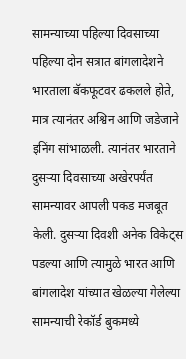सामन्याच्या पहिल्या दिवसाच्या पहिल्या दोन सत्रात बांगलादेशने भारताला बॅकफूटवर ढकलले होते, मात्र त्यानंतर अश्विन आणि जडेजाने इनिंग सांभाळली. त्यानंतर भारताने दुसऱ्या दिवसाच्या अखेरपर्यंत सामन्यावर आपली पकड मजबूत केली. दुसऱ्या दिवशी अनेक विकेट्स पडल्या आणि त्यामुळे भारत आणि बांगलादेश यांच्यात खेळल्या गेलेल्या सामन्याची रेकॉर्ड बुकमध्ये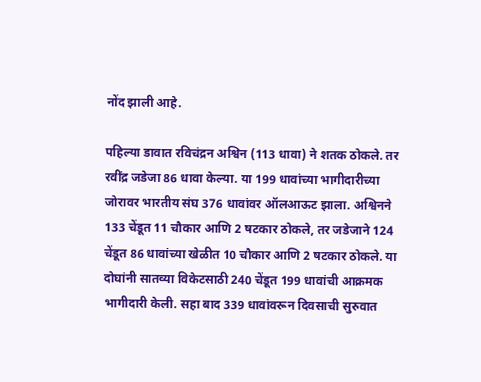नोंद झाली आहे.

पहिल्या डावात रविचंद्रन अश्विन (113 धावा) ने शतक ठोकले. तर रवींद्र जडेजा 86 धावा केल्या. या 199 धावांच्या भागीदारीच्या जोरावर भारतीय संघ 376 धावांवर ऑलआऊट झाला. अश्विनने 133 चेंडूत 11 चौकार आणि 2 षटकार ठोकले, तर जडेजाने 124 चेंडूत 86 धावांच्या खेळीत 10 चौकार आणि 2 षटकार ठोकले. या दोघांनी सातव्या विकेटसाठी 240 चेंडूत 199 धावांची आक्रमक भागीदारी केली. सहा बाद 339 धावांवरून दिवसाची सुरुवात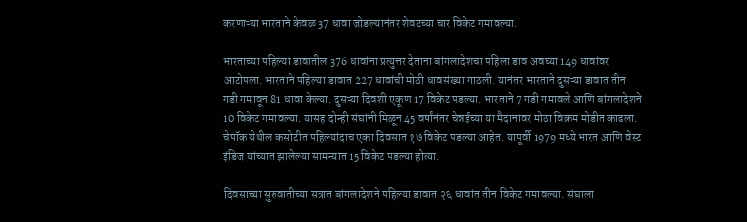करणाऱ्या भारताने केवळ 37 धावा जोडल्यानंतर शेवटच्या चार विकेट गमावल्या.

भारताच्या पहिल्या डावातील 376 धावांना प्रत्युत्तर देताना बांगलादेशचा पहिला डाव अवघ्या 149 धावांवर आटोपला. भारताने पहिल्या डावात 227 धावांची मोठी धावसंख्या गाठली. यानंतर भारताने दुसऱ्या डावात तीन गडी गमावून 81 धावा केल्या. दुसऱ्या दिवशी एकूण 17 विकेट पडल्या. भारताने 7 गडी गमावले आणि बांगलादेशने 10 विकेट गमावल्या. यासह दोन्ही संघांनी मिळून 45 वर्षांनंतर चेन्नईच्या या मैदानावर मोठा विक्रम मोडीत काढला. चेपॉक येथील कसोटीत पहिल्यांदाच एका दिवसात १७ विकेट पडल्या आहेत. यापूर्वी 1979 मध्ये भारत आणि वेस्ट इंडिज यांच्यात झालेल्या सामन्यात 15 विकेट पडल्या होत्या.

दिवसाच्या सुरुवातीच्या सत्रात बांगलादेशने पहिल्या डावात २६ धावांत तीन विकेट गमावल्या. संघाला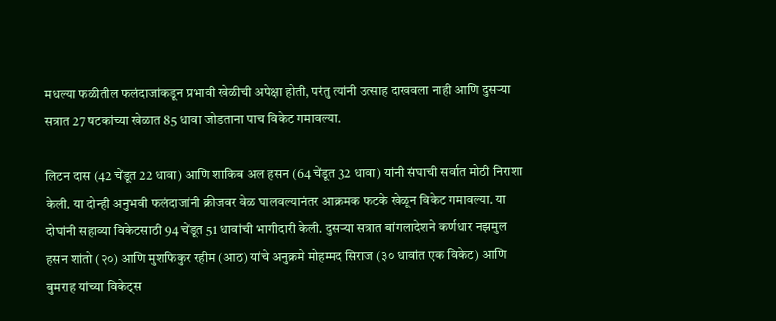मधल्या फळीतील फलंदाजांकडून प्रभावी खेळीची अपेक्षा होती, परंतु त्यांनी उत्साह दाखवला नाही आणि दुसऱ्या सत्रात 27 षटकांच्या खेळात 85 धावा जोडताना पाच विकेट गमावल्या.

लिटन दास (42 चेंडूत 22 धावा) आणि शाकिब अल हसन (64 चेंडूत 32 धावा) यांनी संघाची सर्वात मोठी निराशा केली. या दोन्ही अनुभवी फलंदाजांनी क्रीजवर वेळ घालवल्यानंतर आक्रमक फटके खेळून विकेट गमावल्या. या दोघांनी सहाव्या विकेटसाठी 94 चेंडूत 51 धावांची भागीदारी केली. दुसऱ्या सत्रात बांगलादेशने कर्णधार नझमुल हसन शांतो (२०) आणि मुशफिकुर रहीम (आठ) यांचे अनुक्रमे मोहम्मद सिराज (३० धावांत एक विकेट) आणि बुमराह यांच्या विकेट्स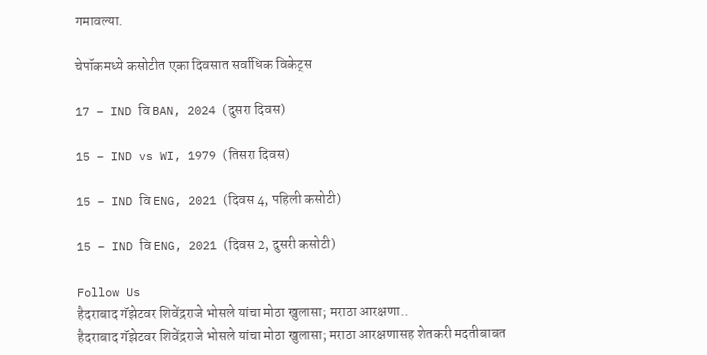गमावल्या.

चेपॉकमध्ये कसोटीत एका दिवसात सर्वाधिक विकेट्स

17 – IND वि BAN, 2024 (दुसरा दिवस)

15 – IND vs WI, 1979 (तिसरा दिवस)

15 – IND वि ENG, 2021 (दिवस 4, पहिली कसोटी)

15 – IND वि ENG, 2021 (दिवस 2, दुसरी कसोटी)

Follow Us
हैदराबाद गॅझेटवर शिवेंद्रराजे भोसले यांचा मोठा खुलासा; मराठा आरक्षणा..
हैदराबाद गॅझेटवर शिवेंद्रराजे भोसले यांचा मोठा खुलासा; मराठा आरक्षणासह शेतकरी मदतीबाबत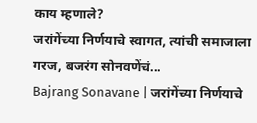काय म्हणाले?
जरांगेंच्या निर्णयाचे स्वागत, त्यांची समाजाला गरज, बजरंग सोनवणेंचं...
Bajrang Sonavane | जरांगेंच्या निर्णयाचे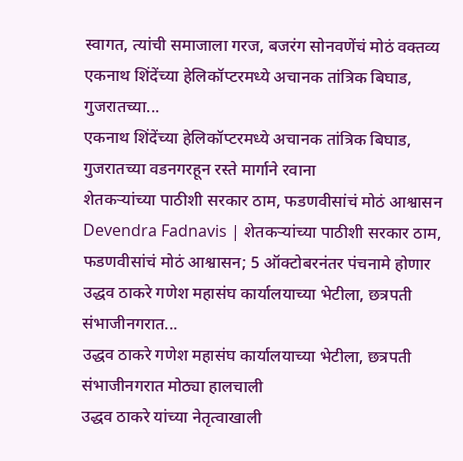स्वागत, त्यांची समाजाला गरज, बजरंग सोनवणेंचं मोठं वक्तव्य
एकनाथ शिंदेंच्या हेलिकॉप्टरमध्ये अचानक तांत्रिक बिघाड, गुजरातच्या...
एकनाथ शिंदेंच्या हेलिकॉप्टरमध्ये अचानक तांत्रिक बिघाड, गुजरातच्या वडनगरहून रस्ते मार्गाने रवाना
शेतकऱ्यांच्या पाठीशी सरकार ठाम, फडणवीसांचं मोठं आश्वासन
Devendra Fadnavis | शेतकऱ्यांच्या पाठीशी सरकार ठाम, फडणवीसांचं मोठं आश्वासन; 5 ऑक्टोबरनंतर पंचनामे होणार
उद्धव ठाकरे गणेश महासंघ कार्यालयाच्या भेटीला, छत्रपती संभाजीनगरात...
उद्धव ठाकरे गणेश महासंघ कार्यालयाच्या भेटीला, छत्रपती संभाजीनगरात मोठ्या हालचाली
उद्धव ठाकरे यांच्या नेतृत्वाखाली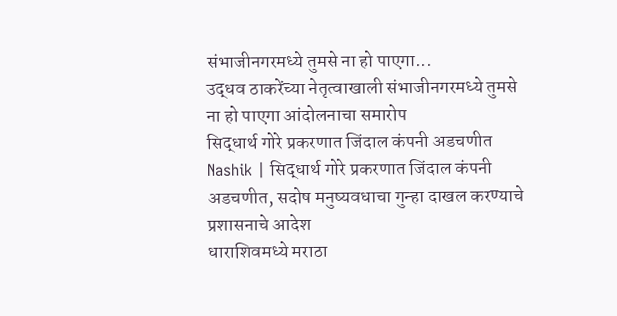संभाजीनगरमध्ये तुमसे ना हो पाएगा...
उद्धव ठाकरेंच्या नेतृत्वाखाली संभाजीनगरमध्ये तुमसे ना हो पाएगा आंदोलनाचा समारोप
सिद्धार्थ गोरे प्रकरणात जिंदाल कंपनी अडचणीत
Nashik | सिद्धार्थ गोरे प्रकरणात जिंदाल कंपनी अडचणीत, सदोष मनुष्यवधाचा गुन्हा दाखल करण्याचे प्रशासनाचे आदेश
धाराशिवमध्ये मराठा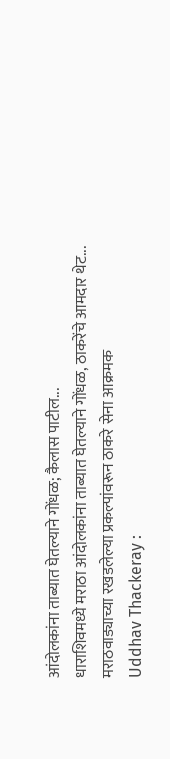आंदोलकांना ताब्यात घेतल्याने गोंधळ; कैलास पाटील...
धाराशिवमध्ये मराठा आंदोलकांना ताब्यात घेतल्याने गोंधळ, ठाकरेंचे आमदार थेट...
मराठवाड्याच्या रखडलेल्या प्रकल्पांवरून ठाकरे सेना आक्रमक
Uddhav Thackeray :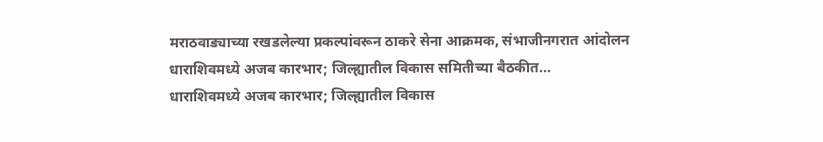मराठवाड्याच्या रखडलेल्या प्रकल्पांवरून ठाकरे सेना आक्रमक, संभाजीनगरात आंदोलन
धाराशिवमध्ये अजब कारभार; जिल्ह्यातील विकास समितीच्या बैठकीत...
धाराशिवमध्ये अजब कारभार; जिल्ह्यातील विकास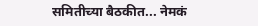समितीच्या बैठकीत... नेमकं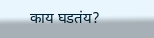काय घडतंय?